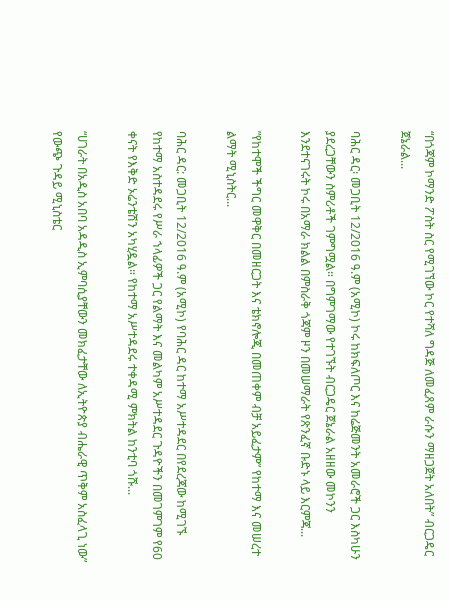“በጎጃም ኮማንድ ፖስት ስር የሚገኘው ኮር የተሻለ ግዳጅ ለመፈጸም ራሱን ማዘጋጀት አለበት” ብርጋዴር ጀኔራል...

ባሕር ዳር፡ መጋቢት 12/2016 ዓ.ም (አሚኮ) ኮሩ ከክፍለጦር እና ከሬጅመንት አመራሮች ጋር እስካሁን ያደረጋቸውን ስምሪቶች ገምግሟል። በግምገማው የተገኙት ብርጋዴር ጀኔራል አዘዘው መኮንን እንደተናገሩት ኮሩ በአማራ ክልል በምስራቅ ጎጃም ዞን በመሠማራት የጽንፈኛ ቡድኑ ላይ እርምጃ...

”የከተሞች ችግር መዋቅር በመዘርጋት እና ቴክኖሎጂ በመጠቀም ብቻ አይፈታም” የከተማ እና መሠረተ ልማት ሚኒስትር...

ባሕር ዳር: መጋቢት 12/2016 ዓ.ም (አሚኮ) የባሕር ዳር ከተማ አሥተዳደር በየደረጃው ከሚገኙ የከተማ አስተዳደሩ የሥራ ኀላፊዎች ጋር የልማት እና መልካም አሥተዳደር ጉዳዮችን በመገምገም የ60 ቀናት የእቅድ ኦሬንቴሽን አካሂዷል። የከተማ አሥተዳደሩ ተቀዳሚ ምክትል ከንቲባ ጎሹ...

“ሀገራት በአዲስ አበባ አዳዲስ ኢምባሲያቸውን መክፈታቸው ለኢትዮጵያ ብሔራዊ ጥቅም አስፈላጊ ነው” የውጭ ጉዳይ ሚኒስቴር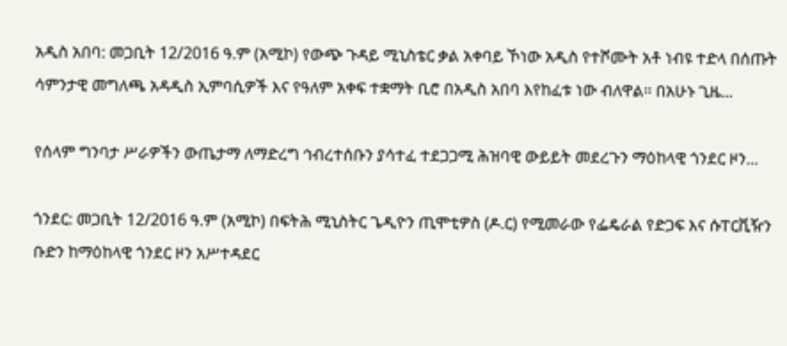አዲስ አበባ: መጋቢት 12/2016 ዓ.ም (አሚኮ) የውጭ ጉዳይ ሚኒስቴር ቃል አቀባይ ኾነው አዲስ የተሾሙት አቶ ነብዩ ተድላ በሰጡት ሳምንታዊ መግለጫ አዳዲስ ኢምባሲዎች እና የዓለም አቀፍ ተቋማት ቢሮ በአዲስ አበባ እየከፈቱ ነው ብለዋል። በአሁኑ ጊዜ...

የሰላም ግንባታ ሥራዎችን ውጤታማ ለማድረግ ኅብረተሰቡን ያሳተፈ ተደጋጋሚ ሕዝባዊ ውይይት መደረጉን ማዕከላዊ ጎንደር ዞን...

ጎንደር: መጋቢት 12/2016 ዓ.ም (አሚኮ) በፍትሕ ሚኒስትር ጌዲዮን ጢሞቲዎስ (ዶ.ር) የሚመራው የፌዴራል የድጋፍ እና ሱፐርቪዥን ቡድን ከማዕከላዊ ጎንደር ዞን አሥተዳደር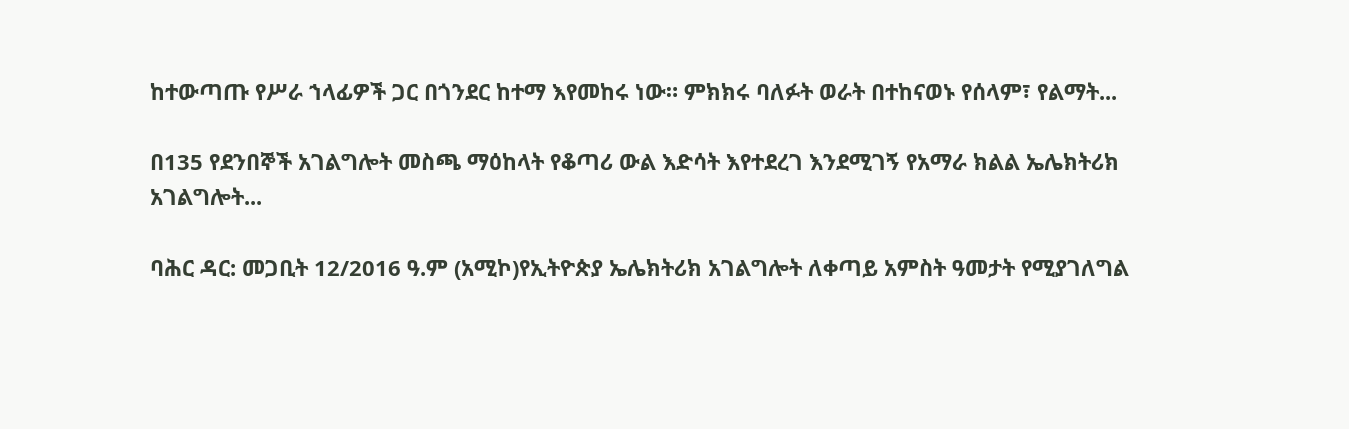ከተውጣጡ የሥራ ኀላፊዎች ጋር በጎንደር ከተማ እየመከሩ ነው። ምክክሩ ባለፉት ወራት በተከናወኑ የሰላም፣ የልማት...

በ135 የደንበኞች አገልግሎት መስጫ ማዕከላት የቆጣሪ ውል እድሳት እየተደረገ እንደሚገኝ የአማራ ክልል ኤሌክትሪክ አገልግሎት...

ባሕር ዳር: መጋቢት 12/2016 ዓ.ም (አሚኮ)የኢትዮጵያ ኤሌክትሪክ አገልግሎት ለቀጣይ አምስት ዓመታት የሚያገለግል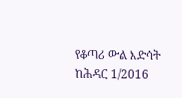የቆጣሪ ውል እድሳት ከሕዳር 1/2016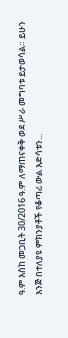ዓ.ም እስከ መጋቢት 30/2016 ዓ.ም ለማጠናቀቅ ወደ ሥራ መግባቱ ይታወሳል። ይሁን እንጅ በተለያዩ ምክንያቶች የቆጣሪ ውል እድሳቱን...